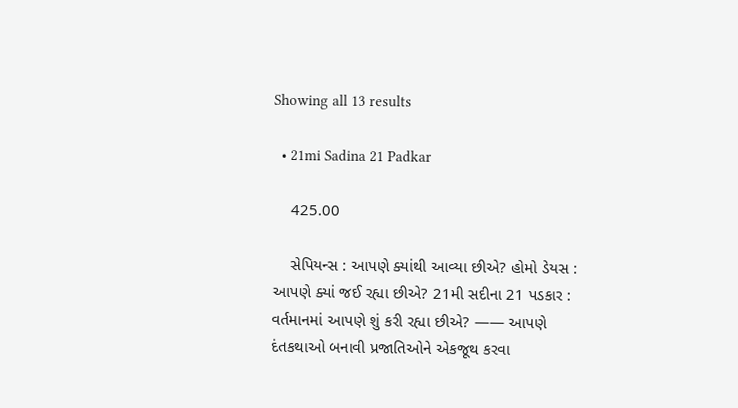Showing all 13 results

  • 21mi Sadina 21 Padkar

    425.00

    સેપિયન્સ : આપણે ક્યાંથી આવ્યા છીએ? હોમો ડેયસ : આપણે ક્યાં જઈ રહ્યા છીએ? 21મી સદીના 21 પડકાર : વર્તમાનમાં આપણે શું કરી રહ્યા છીએ? —— આપણે દંતકથાઓ બનાવી પ્રજાતિઓને એકજૂથ કરવા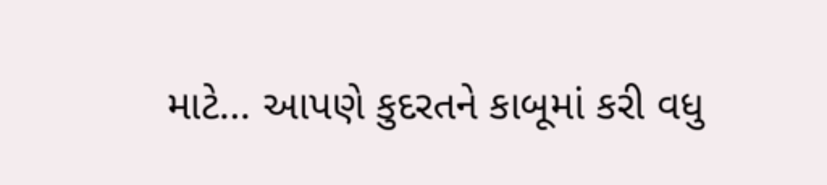માટે… આપણે કુદરતને કાબૂમાં કરી વધુ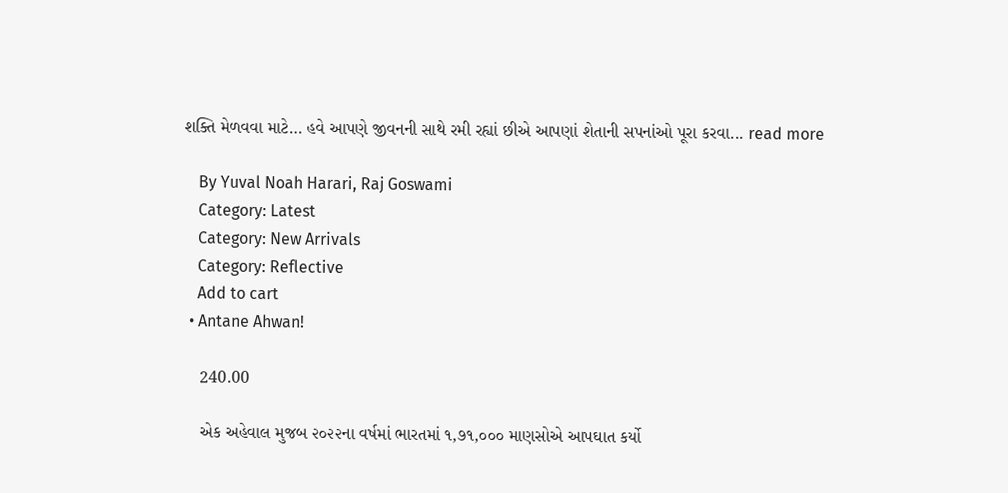શક્તિ મેળવવા માટે… હવે આપણે જીવનની સાથે રમી રહ્યાં છીએ આપણાં શેતાની સપનાંઓ પૂરા કરવા... read more

    By Yuval Noah Harari, Raj Goswami
    Category: Latest
    Category: New Arrivals
    Category: Reflective
    Add to cart
  • Antane Ahwan!

    240.00

    એક અહેવાલ મુજબ ૨૦૨૨ના વર્ષમાં ભારતમાં ૧,૭૧,૦૦૦ માણસોએ આપઘાત કર્યો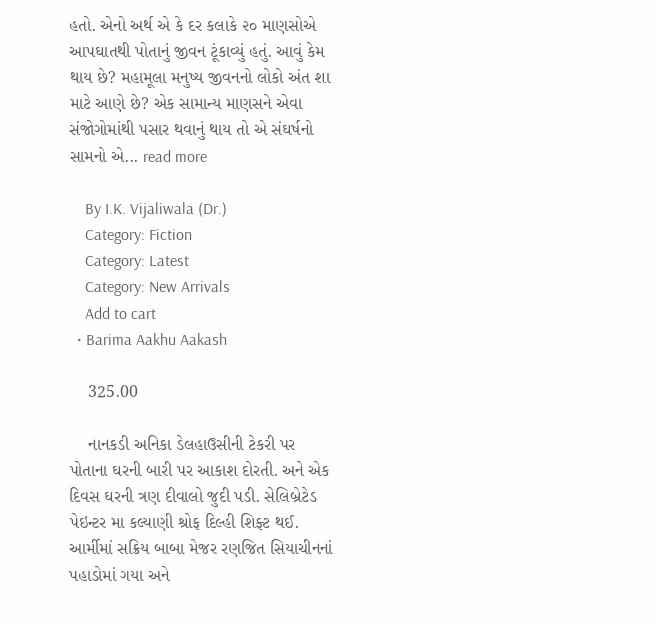હતો. એનો અર્થ એ કે દર કલાકે ૨૦ માણસોએ આપઘાતથી પોતાનું જીવન ટૂંકાવ્યું હતું. આવું કેમ થાય છે? મહામૂલા મનુષ્ય જીવનનો લોકો અંત શા માટે આણે છે? એક સામાન્ય માણસને એવા સંજોગોમાંથી પસાર થવાનું થાય તો એ સંઘર્ષનો સામનો એ... read more

    By I.K. Vijaliwala (Dr.)
    Category: Fiction
    Category: Latest
    Category: New Arrivals
    Add to cart
  • Barima Aakhu Aakash

    325.00

    નાનકડી અનિકા ડેલહાઉસીની ટેકરી પર પોતાના ઘરની બારી પર આકાશ દોરતી. અને એક દિવસ ઘરની ત્રણ દીવાલો જુદી પડી. સેલિબ્રેટેડ પેઇન્ટર મા કલ્યાણી શ્રોફ દિલ્હી શિફ્ટ થઈ. આર્મીમાં સક્રિય બાબા મેજર રણજિત સિયાચીનનાં પહાડોમાં ગયા અને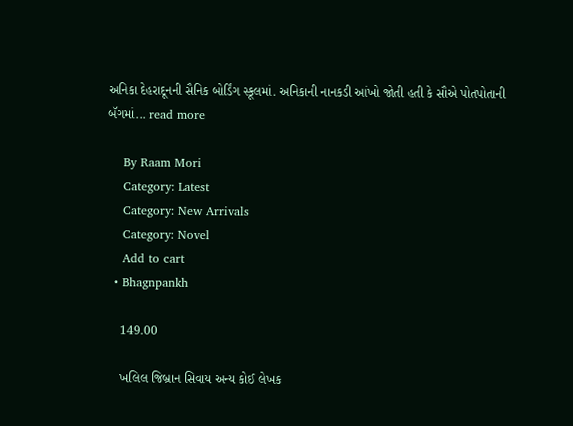અનિકા દેહરાદૂનની સૈનિક બોર્ડિંગ સ્કૂલમાં. અનિકાની નાનકડી આંખો જોતી હતી કે સૌએ પોતપોતાની બૅગમાં... read more

    By Raam Mori
    Category: Latest
    Category: New Arrivals
    Category: Novel
    Add to cart
  • Bhagnpankh

    149.00

    ખલિલ જિબ્રાન સિવાય અન્ય કોઈ લેખક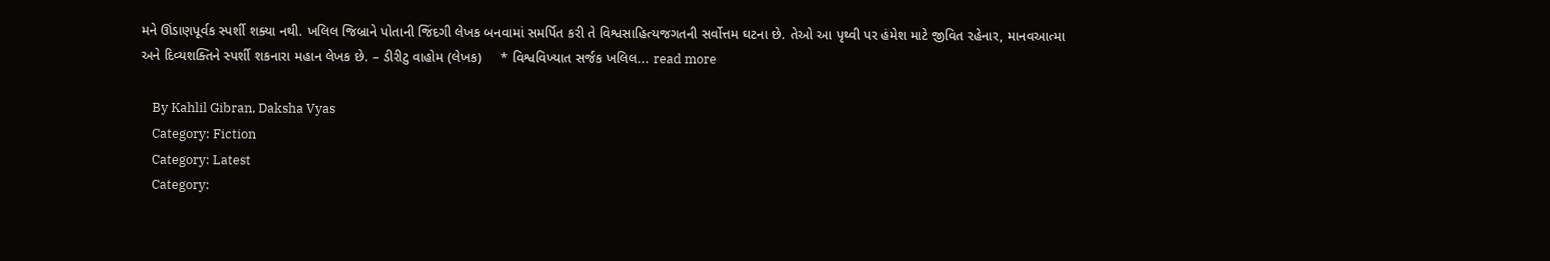મને ઊંડાણપૂર્વક સ્પર્શી શક્યા નથી. ખલિલ જિબ્રાને પોતાની જિંદગી લેખક બનવામાં સમર્પિત કરી તે વિશ્વસાહિત્યજગતની સર્વોત્તમ ઘટના છે. તેઓ આ પૃથ્વી પર હંમેશ માટે જીવિત રહેનાર, માનવઆત્મા અને દિવ્યશક્તિને સ્પર્શી શકનારા મહાન લેખક છે. – ડીરીટુ વાહોમ (લેખક)     * વિશ્વવિખ્યાત સર્જક ખલિલ... read more

    By Kahlil Gibran, Daksha Vyas
    Category: Fiction
    Category: Latest
    Category: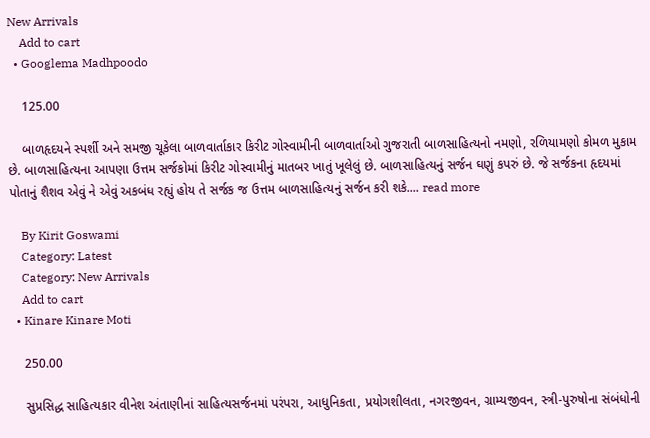New Arrivals
    Add to cart
  • Googlema Madhpoodo

    125.00

    બાળહૃદયને સ્પર્શી અને સમજી ચૂકેલા બાળવાર્તાકાર કિરીટ ગોસ્વામીની બાળવાર્તાઓ ગુજરાતી બાળસાહિત્યનો નમણો, રળિયામણો કોમળ મુકામ છે. બાળસાહિત્યના આપણા ઉત્તમ સર્જકોમાં કિરીટ ગોસ્વામીનું માતબર ખાતું ખૂલેલું છે. બાળસાહિત્યનું સર્જન ઘણું કપરું છે. જે સર્જકના હૃદયમાં પોતાનું શૈશવ એવું ને એવું અકબંધ રહ્યું હોય તે સર્જક જ ઉત્તમ બાળસાહિત્યનું સર્જન કરી શકે.... read more

    By Kirit Goswami
    Category: Latest
    Category: New Arrivals
    Add to cart
  • Kinare Kinare Moti

    250.00

    સુપ્રસિદ્ધ સાહિત્યકાર વીનેશ અંતાણીનાં સાહિત્યસર્જનમાં પરંપરા, આધુનિકતા, પ્રયોગશીલતા, નગરજીવન, ગ્રામ્યજીવન, સ્ત્રી-પુરુષોના સંબંધોની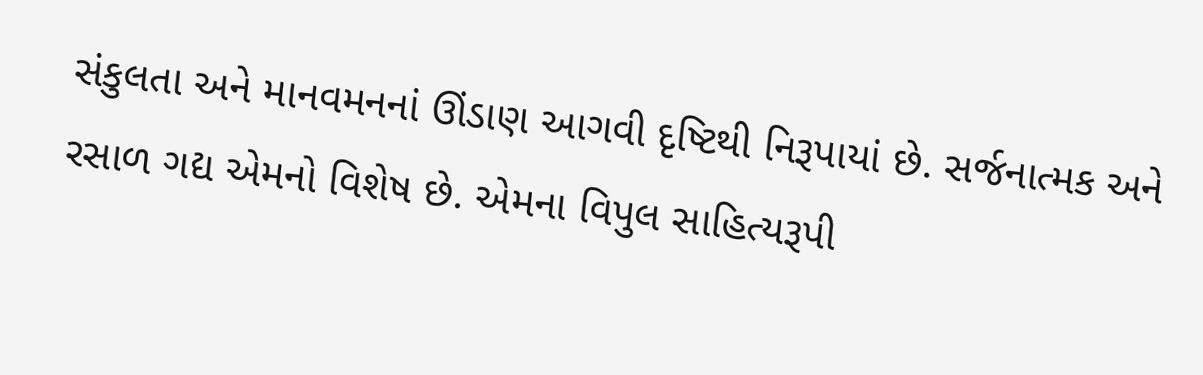સંકુલતા અને માનવમનનાં ઊંડાણ આગવી દૃષ્ટિથી નિરૂપાયાં છે. સર્જનાત્મક અને રસાળ ગદ્ય એમનો વિશેષ છે. એમના વિપુલ સાહિત્યરૂપી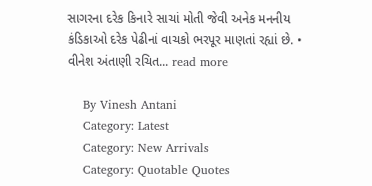સાગરના દરેક કિનારે સાચાં મોતી જેવી અનેક મનનીય કંડિકાઓ દરેક પેઢીનાં વાચકો ભરપૂર માણતાં રહ્યાં છે. • વીનેશ અંતાણી રચિત... read more

    By Vinesh Antani
    Category: Latest
    Category: New Arrivals
    Category: Quotable Quotes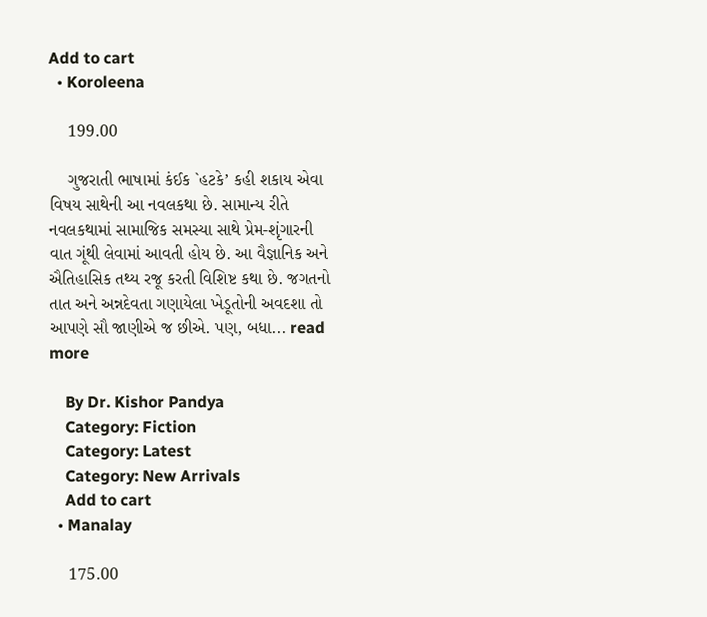Add to cart
  • Koroleena

    199.00

    ગુજરાતી ભાષામાં કંઈક `હટકે’ કહી શકાય એવા વિષય સાથેની આ નવલકથા છે. સામાન્ય રીતે નવલકથામાં સામાજિક સમસ્યા સાથે પ્રેમ-શૃંગારની વાત ગૂંથી લેવામાં આવતી હોય છે. આ વૈજ્ઞાનિક અને ઐતિહાસિક તથ્ય રજૂ કરતી વિશિષ્ટ કથા છે. જગતનો તાત અને અન્નદેવતા ગણાયેલા ખેડૂતોની અવદશા તો આપણે સૌ જાણીએ જ છીએ. પણ, બધા... read more

    By Dr. Kishor Pandya
    Category: Fiction
    Category: Latest
    Category: New Arrivals
    Add to cart
  • Manalay

    175.00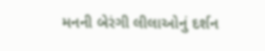મનની બેરંગી લીલાઓનું દર્શન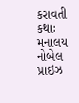કરાવતી કથાઃ મનાલય નોબેલ પ્રાઇઝ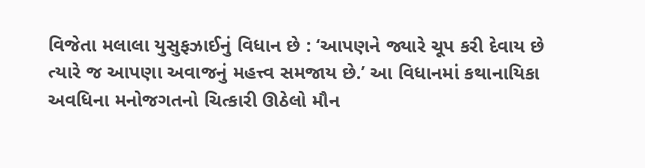વિજેતા મલાલા યુસુફઝાઈનું વિધાન છે : ‘આપણને જ્યારે ચૂપ કરી દેવાય છે ત્યારે જ આપણા અવાજનું મહત્ત્વ સમજાય છે.’ આ વિધાનમાં કથાનાયિકા અવધિના મનોજગતનો ચિત્કારી ઊઠેલો મૌન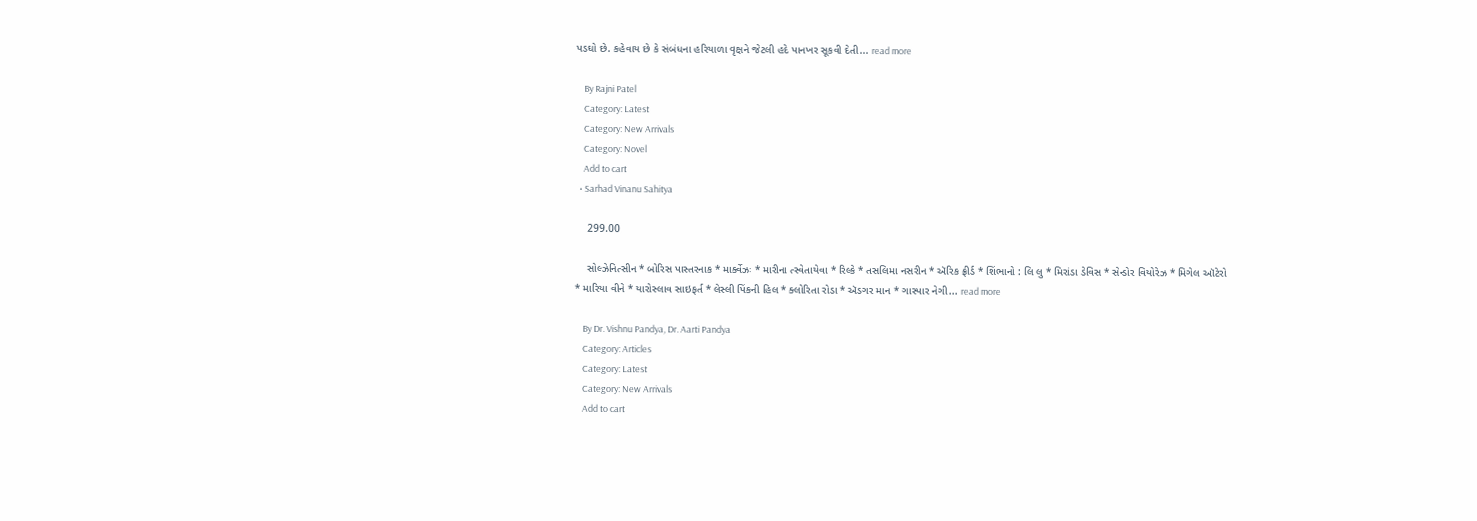પડઘો છે. કહેવાય છે કે સંબંધના હરિયાળા વૃક્ષને જેટલી હદે પાનખર સૂકવી દેતી... read more

    By Rajni Patel
    Category: Latest
    Category: New Arrivals
    Category: Novel
    Add to cart
  • Sarhad Vinanu Sahitya

    299.00

    સોલ્ઝેનિત્સીન * બોરિસ પાસ્તરનાક * માર્ક્વેઝઃ * મારીના ત્સ્વેતાયેવા * રિલ્કે * તસલિમા નસરીન * ઍરિક ફ્રીર્ડ * શિંભાનો : લિ લુ * મિરાંડા ડેવિસ * સેન્ડોર વિયોરેઝ * મિગેલ ઑટેરો * મારિયા વીને * યારોસ્લાવ સાઇફર્ત * લેસ્લી પિંકની હિલ * ક્લોરિતા રોડા * ઍડગર માન * ગાસ્પાર નેગી... read more

    By Dr. Vishnu Pandya, Dr. Aarti Pandya
    Category: Articles
    Category: Latest
    Category: New Arrivals
    Add to cart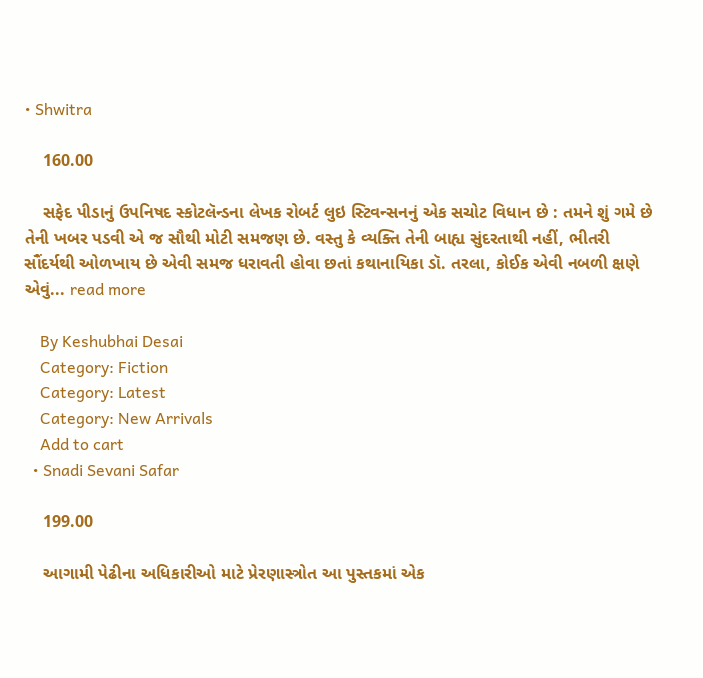• Shwitra

    160.00

    સફેદ પીડાનું ઉપનિષદ સ્કોટલૅન્ડના લેખક રોબર્ટ લુઇ સ્ટિવન્સનનું એક સચોટ વિધાન છે : તમને શું ગમે છે તેની ખબર પડવી એ જ સૌથી મોટી સમજણ છે. વસ્તુ કે વ્યક્તિ તેની બાહ્ય સુંદરતાથી નહીં, ભીતરી સૌંદર્યથી ઓળખાય છે એવી સમજ ધરાવતી હોવા છતાં કથાનાયિકા ડૉ. તરલા, કોઈક એવી નબળી ક્ષણે એવું... read more

    By Keshubhai Desai
    Category: Fiction
    Category: Latest
    Category: New Arrivals
    Add to cart
  • Snadi Sevani Safar

    199.00

    આગામી પેઢીના અધિકારીઓ માટે પ્રેરણાસ્ત્રોત આ પુસ્તકમાં એક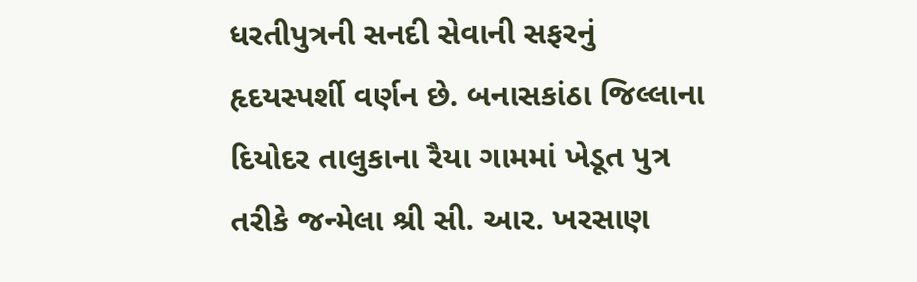ધરતીપુત્રની સનદી સેવાની સફરનું હૃદયસ્પર્શી વર્ણન છે. બનાસકાંઠા જિલ્લાના દિયોદર તાલુકાના રૈયા ગામમાં ખેડૂત પુત્ર તરીકે જન્મેલા શ્રી સી. આર. ખરસાણ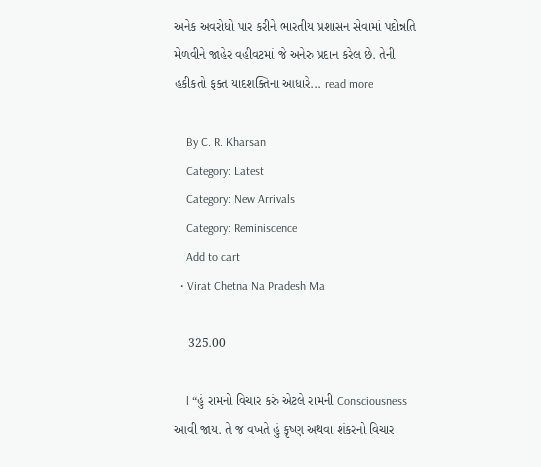અનેક અવરોધો પાર કરીને ભારતીય પ્રશાસન સેવામાં પદોન્નતિ મેળવીને જાહેર વહીવટમાં જે અનેરુ પ્રદાન કરેલ છે. તેની હકીકતો ફક્ત યાદશક્તિના આધારે... read more

    By C. R. Kharsan
    Category: Latest
    Category: New Arrivals
    Category: Reminiscence
    Add to cart
  • Virat Chetna Na Pradesh Ma

    325.00

    l “હું રામનો વિચાર કરું એટલે રામની Consciousness આવી જાય. તે જ વખતે હું કૃષ્ણ અથવા શંકરનો વિચાર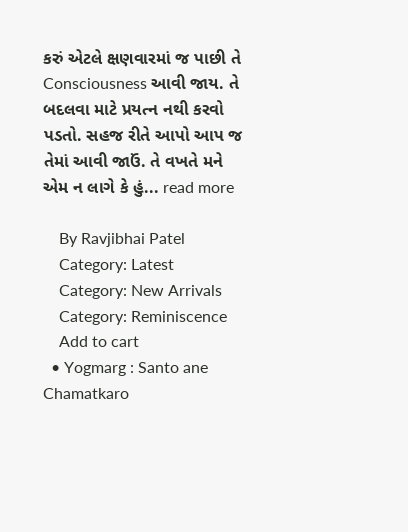કરું એટલે ક્ષણવારમાં જ પાછી તે Consciousness આવી જાય. તે બદલવા માટે પ્રયત્ન નથી કરવો પડતો. સહજ રીતે આપો આપ જ તેમાં આવી જાઉં. તે વખતે મને એમ ન લાગે કે હું... read more

    By Ravjibhai Patel
    Category: Latest
    Category: New Arrivals
    Category: Reminiscence
    Add to cart
  • Yogmarg : Santo ane Chamatkaro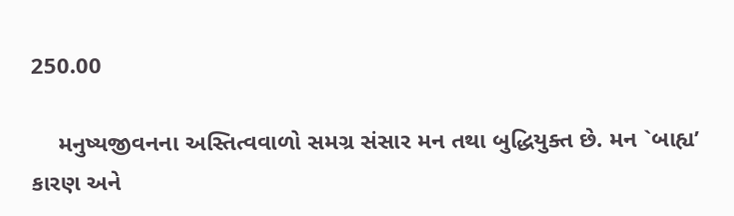250.00

    મનુષ્યજીવનના અસ્તિત્વવાળો સમગ્ર સંસાર મન તથા બુદ્ધિયુક્ત છે. મન `બાહ્ય’ કારણ અને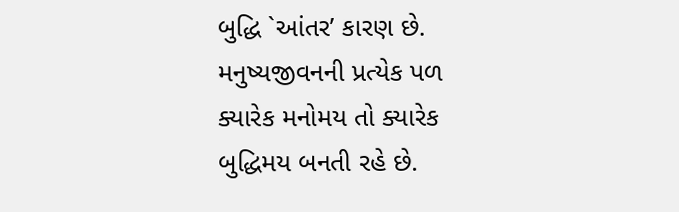બુદ્ધિ `આંતર’ કારણ છે. મનુષ્યજીવનની પ્રત્યેક પળ ક્યારેક મનોમય તો ક્યારેક બુદ્ધિમય બનતી રહે છે.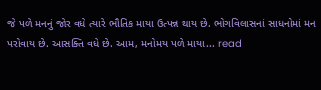જે પળે મનનું જોર વધે ત્યારે ભૌતિક માયા ઉત્પન્ન થાય છે. ભોગવિલાસનાં સાધનોમાં મન પરોવાય છે. આસક્તિ વધે છે. આમ, મનોમય પળે માયા... read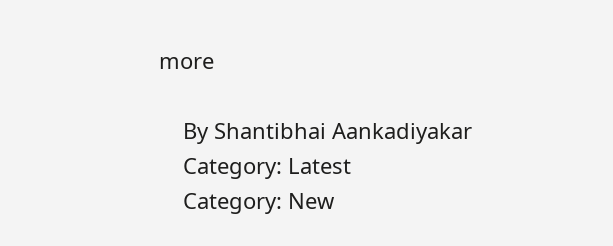more

    By Shantibhai Aankadiyakar
    Category: Latest
    Category: New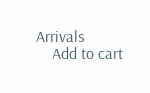Arrivals
    Add to cart